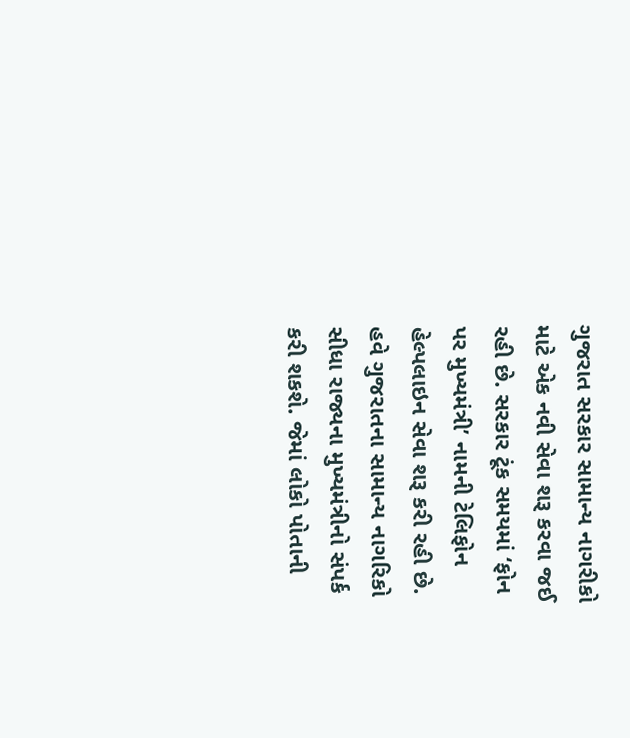ગુજરાત સરકાર સામાન્ય નાગરીકો માટે એક નવી સેવા શરૂ કરવા જઈ રહી છે. સરકાર ટૂંક સમયમાં ‘ફોન પર મુખ્યમંત્રી’ નામની ટેલિફોન હેલ્પલાઇન સેવા શરૂ કરી રહી છે. હવે ગુજરાતના સામાન્ય નાગરિકો સીધા રાજ્યના મુખ્યમંત્રીનો સંપર્ક કરી શકશે. જેમાં લોકો પોતાની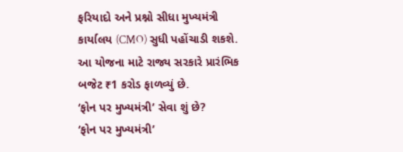ફરિયાદો અને પ્રશ્નો સીધા મુખ્યમંત્રી કાર્યાલય (CMO) સુધી પહોંચાડી શકશે. આ યોજના માટે રાજ્ય સરકારે પ્રારંભિક બજેટ ₹1 કરોડ ફાળવ્યું છે.
‘ફોન પર મુખ્યમંત્રી’ સેવા શું છે?
‘ફોન પર મુખ્યમંત્રી’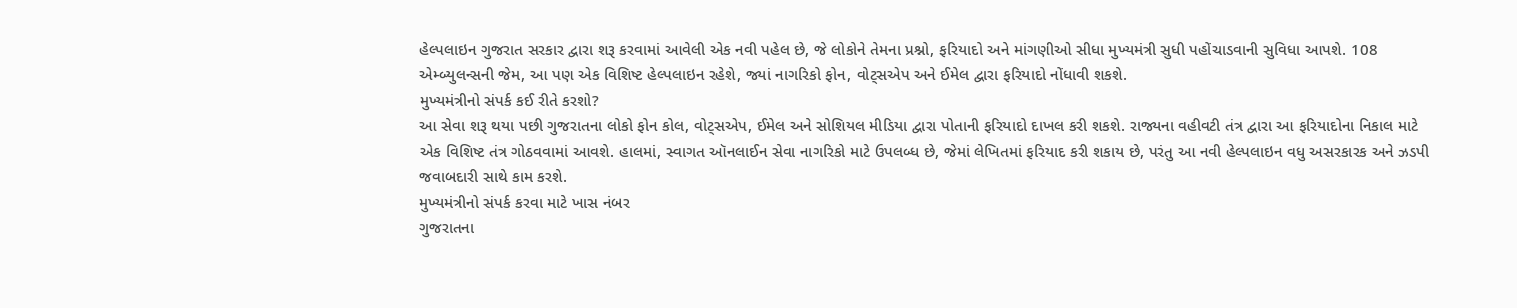હેલ્પલાઇન ગુજરાત સરકાર દ્વારા શરૂ કરવામાં આવેલી એક નવી પહેલ છે, જે લોકોને તેમના પ્રશ્નો, ફરિયાદો અને માંગણીઓ સીધા મુખ્યમંત્રી સુધી પહોંચાડવાની સુવિધા આપશે. 108 એમ્બ્યુલન્સની જેમ, આ પણ એક વિશિષ્ટ હેલ્પલાઇન રહેશે, જ્યાં નાગરિકો ફોન, વોટ્સએપ અને ઈમેલ દ્વારા ફરિયાદો નોંધાવી શકશે.
મુખ્યમંત્રીનો સંપર્ક કઈ રીતે કરશો?
આ સેવા શરૂ થયા પછી ગુજરાતના લોકો ફોન કોલ, વોટ્સએપ, ઈમેલ અને સોશિયલ મીડિયા દ્વારા પોતાની ફરિયાદો દાખલ કરી શકશે. રાજ્યના વહીવટી તંત્ર દ્વારા આ ફરિયાદોના નિકાલ માટે એક વિશિષ્ટ તંત્ર ગોઠવવામાં આવશે. હાલમાં, સ્વાગત ઑનલાઈન સેવા નાગરિકો માટે ઉપલબ્ધ છે, જેમાં લેખિતમાં ફરિયાદ કરી શકાય છે, પરંતુ આ નવી હેલ્પલાઇન વધુ અસરકારક અને ઝડપી જવાબદારી સાથે કામ કરશે.
મુખ્યમંત્રીનો સંપર્ક કરવા માટે ખાસ નંબર
ગુજરાતના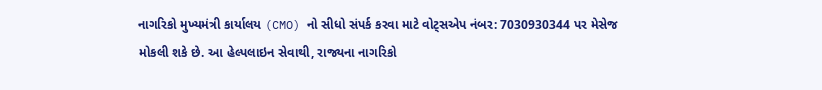નાગરિકો મુખ્યમંત્રી કાર્યાલય (CMO) નો સીધો સંપર્ક કરવા માટે વોટ્સએપ નંબર: 7030930344 પર મેસેજ મોકલી શકે છે. આ હેલ્પલાઇન સેવાથી, રાજ્યના નાગરિકો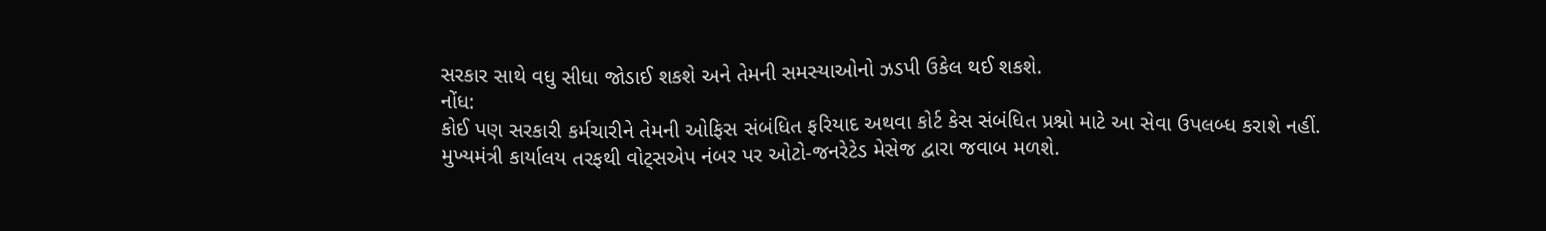સરકાર સાથે વધુ સીધા જોડાઈ શકશે અને તેમની સમસ્યાઓનો ઝડપી ઉકેલ થઈ શકશે.
નોંધ:
કોઈ પણ સરકારી કર્મચારીને તેમની ઓફિસ સંબંધિત ફરિયાદ અથવા કોર્ટ કેસ સંબંધિત પ્રશ્નો માટે આ સેવા ઉપલબ્ધ કરાશે નહીં. મુખ્યમંત્રી કાર્યાલય તરફથી વોટ્સએપ નંબર પર ઓટો-જનરેટેડ મેસેજ દ્વારા જવાબ મળશે.